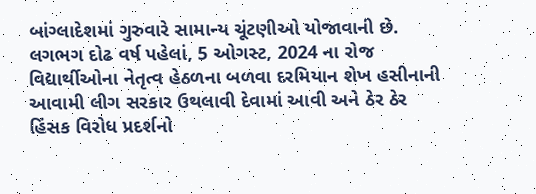બાંગ્લાદેશમાં ગુરુવારે સામાન્ય ચૂંટણીઓ યોજાવાની છે. લગભગ દોઢ વર્ષ પહેલાં, 5 ઓગસ્ટ, 2024 ના રોજ વિદ્યાર્થીઓના નેતૃત્વ હેઠળના બળવા દરમિયાન શેખ હસીનાની આવામી લીગ સરકાર ઉથલાવી દેવામાં આવી અને ઠેર ઠેર હિંસક વિરોધ પ્રદર્શનો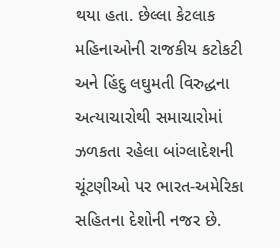થયા હતા. છેલ્લા કેટલાક મહિનાઓની રાજકીય કટોકટી અને હિંદુ લઘુમતી વિરુદ્ધના અત્યાચારોથી સમાચારોમાં ઝળકતા રહેલા બાંગ્લાદેશની ચૂંટણીઓ પર ભારત-અમેરિકા સહિતના દેશોની નજર છે.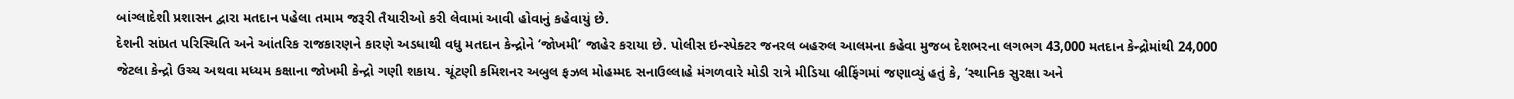બાંગ્લાદેશી પ્રશાસન દ્વારા મતદાન પહેલા તમામ જરૂરી તૈયારીઓ કરી લેવામાં આવી હોવાનું કહેવાયું છે.
દેશની સાંપ્રત પરિસ્થિતિ અને આંતરિક રાજકારણને કારણે અડધાથી વધુ મતદાન કેન્દ્રોને ‘જોખમી’ જાહેર કરાયા છે. પોલીસ ઇન્સ્પેક્ટર જનરલ બહરુલ આલમના કહેવા મુજબ દેશભરના લગભગ 43,000 મતદાન કેન્દ્રોમાંથી 24,000 જેટલા કેન્દ્રો ઉચ્ચ અથવા મધ્યમ કક્ષાના જોખમી કેન્દ્રો ગણી શકાય. ચૂંટણી કમિશનર અબુલ ફઝલ મોહમ્મદ સનાઉલ્લાહે મંગળવારે મોડી રાત્રે મીડિયા બ્રીફિંગમાં જણાવ્યું હતું કે, ‘સ્થાનિક સુરક્ષા અને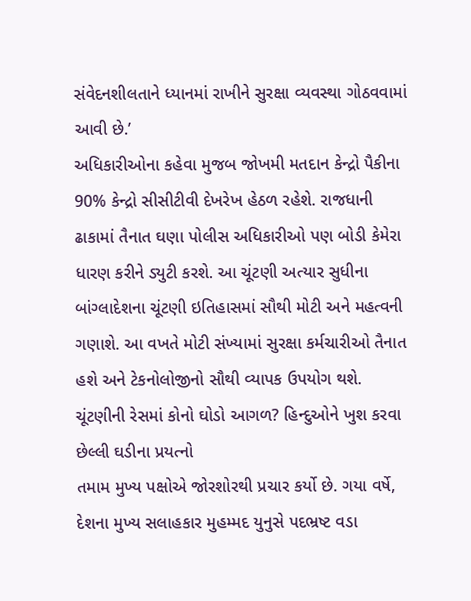સંવેદનશીલતાને ધ્યાનમાં રાખીને સુરક્ષા વ્યવસ્થા ગોઠવવામાં આવી છે.’
અધિકારીઓના કહેવા મુજબ જોખમી મતદાન કેન્દ્રો પૈકીના 90% કેન્દ્રો સીસીટીવી દેખરેખ હેઠળ રહેશે. રાજધાની ઢાકામાં તૈનાત ઘણા પોલીસ અધિકારીઓ પણ બોડી કેમેરા ધારણ કરીને ડ્યુટી કરશે. આ ચૂંટણી અત્યાર સુધીના બાંગ્લાદેશના ચૂંટણી ઇતિહાસમાં સૌથી મોટી અને મહત્વની ગણાશે. આ વખતે મોટી સંખ્યામાં સુરક્ષા કર્મચારીઓ તૈનાત હશે અને ટેકનોલોજીનો સૌથી વ્યાપક ઉપયોગ થશે.
ચૂંટણીની રેસમાં કોનો ઘોડો આગળ? હિન્દુઓને ખુશ કરવા છેલ્લી ઘડીના પ્રયત્નો
તમામ મુખ્ય પક્ષોએ જોરશોરથી પ્રચાર કર્યો છે. ગયા વર્ષે, દેશના મુખ્ય સલાહકાર મુહમ્મદ યુનુસે પદભ્રષ્ટ વડા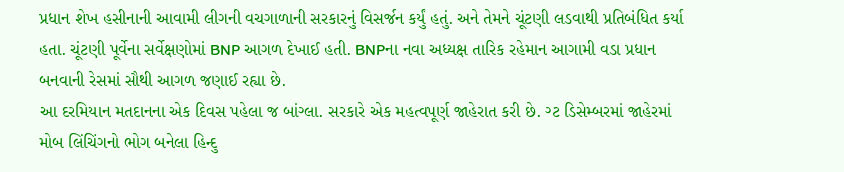પ્રધાન શેખ હસીનાની આવામી લીગની વચગાળાની સરકારનું વિસર્જન કર્યું હતું. અને તેમને ચૂંટણી લડવાથી પ્રતિબંધિત કર્યા હતા. ચૂંટણી પૂર્વેના સર્વેક્ષણોમાં BNP આગળ દેખાઈ હતી. BNPના નવા અધ્યક્ષ તારિક રહેમાન આગામી વડા પ્રધાન બનવાની રેસમાં સૌથી આગળ જણાઈ રહ્યા છે.
આ દરમિયાન મતદાનના એક દિવસ પહેલા જ બાંગ્લા. સરકારે એક મહત્વપૂર્ણ જાહેરાત કરી છે. ગ્ટ ડિસેમ્બરમાં જાહેરમાં મોબ લિંચિંગનો ભોગ બનેલા હિન્દુ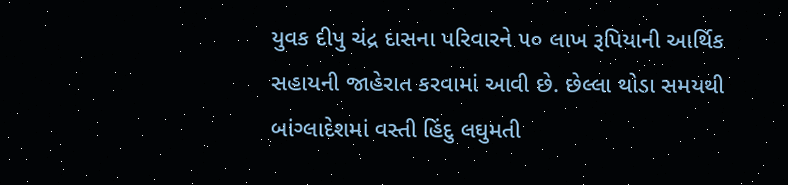યુવક દીપુ ચંદ્ર દાસના પરિવારને ૫૦ લાખ રૂપિયાની આર્થિક સહાયની જાહેરાત કરવામાં આવી છે. છેલ્લા થોડા સમયથી બાંગ્લાદેશમાં વસ્તી હિંદુ લઘુમતી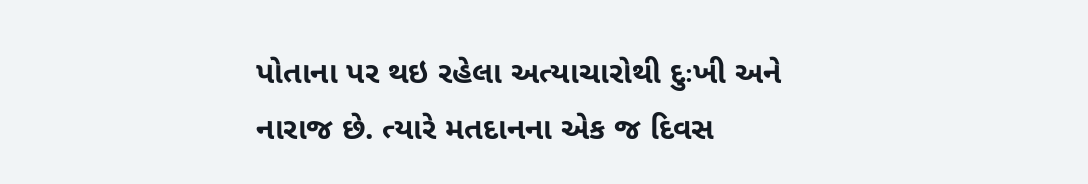પોતાના પર થઇ રહેલા અત્યાચારોથી દુઃખી અને નારાજ છે. ત્યારે મતદાનના એક જ દિવસ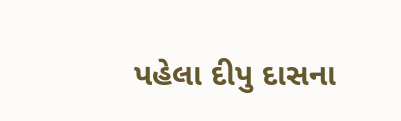પહેલા દીપુ દાસના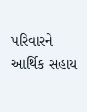પરિવારને આર્થિક સહાય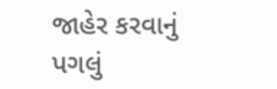જાહેર કરવાનું પગલું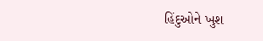હિંદુઓને ખુશ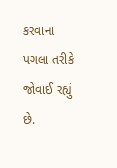કરવાના પગલા તરીકે જોવાઈ રહ્યું છે.